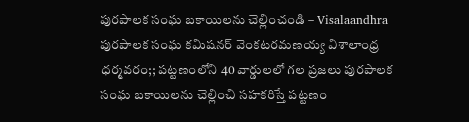పురపాలక సంఘ బకాయిలను చెల్లించండి – Visalaandhra
పురపాలక సంఘ కమిషనర్ వెంకటరమణయ్య విశాలాంధ్ర ధర్మవరం;; పట్టణంలోని 40 వార్డులలో గల ప్రజలు పురపాలక సంఘ బకాయిలను చెల్లించి సహకరిస్తే పట్టణం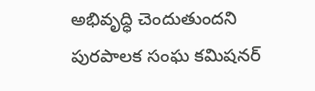అభివృద్ధి చెందుతుందని పురపాలక సంఘ కమిషనర్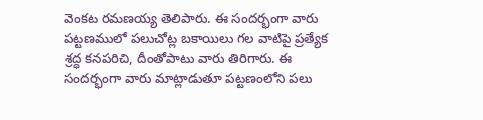వెంకట రమణయ్య తెలిపారు. ఈ సందర్భంగా వారు పట్టణములో పలుచోట్ల బకాయిలు గల వాటిపై ప్రత్యేక శ్రద్ధ కనపరిచి, దీంతోపాటు వారు తిరిగారు. ఈ సందర్భంగా వారు మాట్లాడుతూ పట్టణంలోని పలు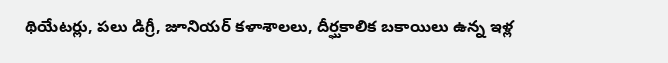థియేటర్లు, పలు డిగ్రీ, జూనియర్ కళాశాలలు, దీర్ఘకాలిక బకాయిలు ఉన్న ఇళ్ల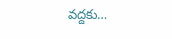వద్దకు…